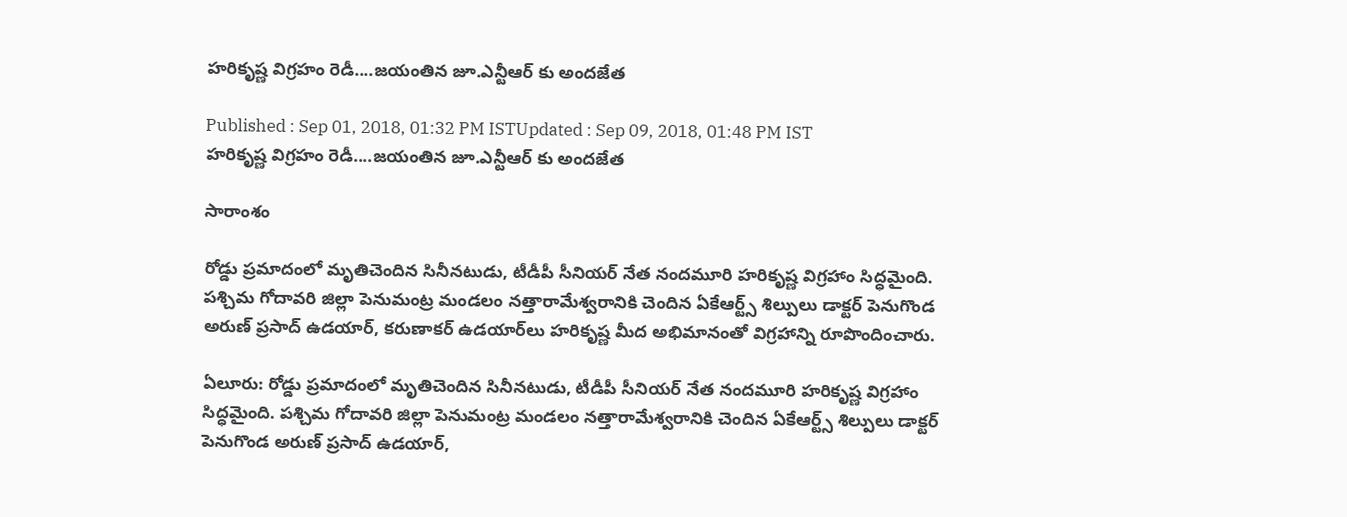హరికృష్ణ విగ్రహం రెడీ....జయంతిన జూ.ఎన్టీఆర్ కు అందజేత

Published : Sep 01, 2018, 01:32 PM ISTUpdated : Sep 09, 2018, 01:48 PM IST
హరికృష్ణ విగ్రహం రెడీ....జయంతిన జూ.ఎన్టీఆర్ కు అందజేత

సారాంశం

రోడ్డు ప్రమాదంలో మృతిచెందిన సినీనటుడు, టీడీపీ సీనియర్ నేత నందమూరి హరికృష్ణ విగ్రహాం సిద్ధమైంది. పశ్చిమ గోదావరి జిల్లా పెనుమంట్ర మండలం నత్తారామేశ్వరానికి చెందిన ఏకేఆర్ట్స్ శిల్పులు డాక్టర్ పెనుగొండ అరుణ్ ప్రసాద్ ఉడయార్, కరుణాకర్ ఉడయార్‌లు హరికృష్ణ మీద అభిమానంతో విగ్రహాన్ని రూపొందించారు.

ఏలూరు: రోడ్డు ప్రమాదంలో మృతిచెందిన సినీనటుడు, టీడీపీ సీనియర్ నేత నందమూరి హరికృష్ణ విగ్రహాం సిద్ధమైంది. పశ్చిమ గోదావరి జిల్లా పెనుమంట్ర మండలం నత్తారామేశ్వరానికి చెందిన ఏకేఆర్ట్స్ శిల్పులు డాక్టర్ పెనుగొండ అరుణ్ ప్రసాద్ ఉడయార్,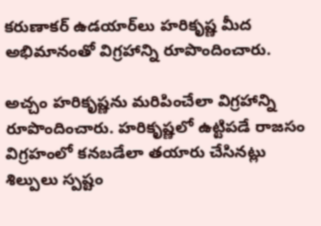కరుణాకర్ ఉడయార్‌లు హరికృష్ణ మీద అభిమానంతో విగ్రహాన్ని రూపొందించారు.

అచ్చం హరికృష్ణను మరిపించేలా విగ్రహాన్ని రూపొందించారు. హరికృష్ణలో ఉట్టిపడే రాజసం విగ్రహంలో కనబడేలా తయారు చేసినట్లు శిల్పులు స్పష్టం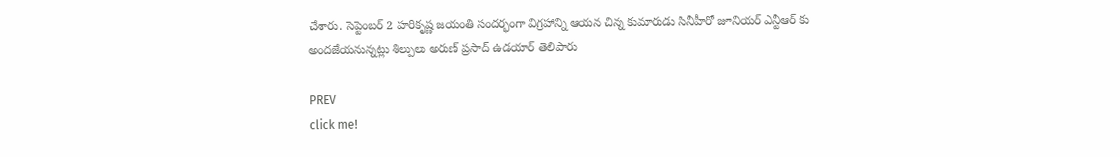చేశారు. సెప్టెంబర్ 2 హరికృష్ణ జయంతి సందర్భంగా విగ్రహాన్ని ఆయన చిన్న కుమారుడు సినీహీరో జూనియర్ ఎన్టీఆర్ కు అందజేయనున్నట్లు శిల్పులు అరుణ్ ప్రసాద్ ఉడయార్ తెలిపారు

PREV
click me!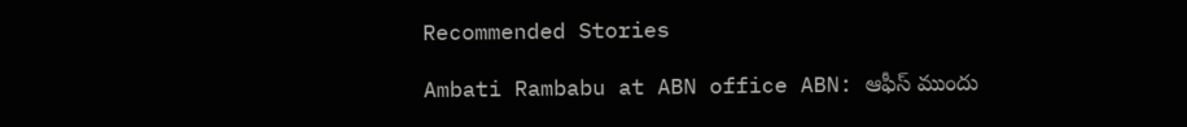Recommended Stories

Ambati Rambabu at ABN office ABN: ఆఫీస్ ముందు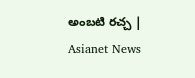అంబటి రచ్చ | Asianet News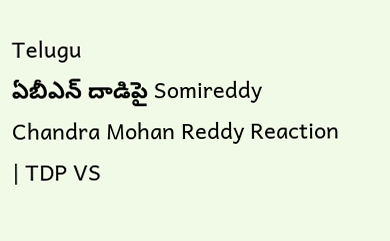Telugu
ఏబీఎన్ దాడిపై Somireddy Chandra Mohan Reddy Reaction | TDP VS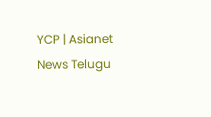YCP | Asianet News Telugu